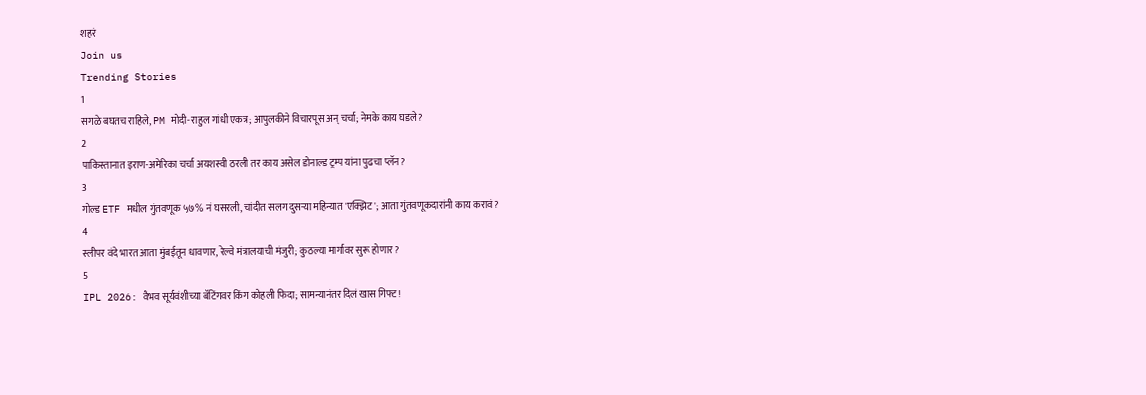शहरं
Join us
Trending Stories
1
सगळे बघतच राहिले, PM मोदी-राहुल गांधी एकत्र; आपुलकीने विचारपूस अन् चर्चा; नेमके काय घडले?
2
पाकिस्तानात इराण-अमेरिका चर्चा अयशस्वी ठरली तर काय असेल डोनाल्ड ट्रम्प यांना पुढचा प्लॅन?
3
गोल्ड ETF मधील गुंतवणूक ५७% नं घसरली, चांदीत सलग दुसऱ्या महिन्यात 'एक्झिट'; आता गुंतवणूकदारांनी काय करावं?
4
स्लीपर वंदे भारत आता मुंबईतून धावणार, रेल्वे मंत्रालयाची मंजुरी; कुठल्या मार्गावर सुरू होणार?
5
IPL 2026: वैभव सूर्यवंशीच्या बॅटिंगवर किंग कोहली फिदा; सामन्यानंतर दिलं खास गिफ्ट!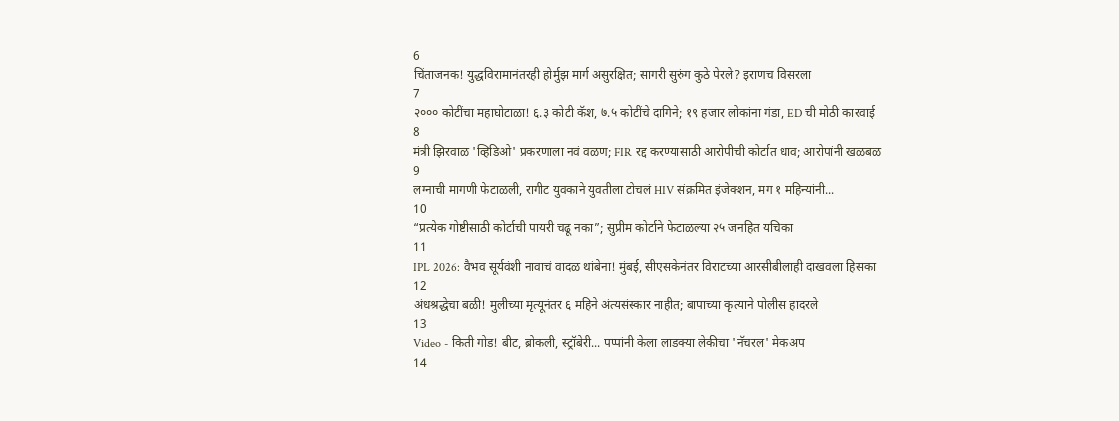6
चिंताजनक! युद्धविरामानंतरही होर्मुझ मार्ग असुरक्षित; सागरी सुरुंग कुठे पेरले? इराणच विसरला
7
२००० कोटींचा महाघोटाळा! ६.३ कोटी कॅश, ७.५ कोटींचे दागिने; १९ हजार लोकांना गंडा, ED ची मोठी कारवाई
8
मंत्री झिरवाळ 'व्हिडिओ' प्रकरणाला नवं वळण; FIR रद्द करण्यासाठी आरोपीची कोर्टात धाव; आरोपांनी खळबळ
9
लग्नाची मागणी फेटाळली, रागीट युवकाने युवतीला टोचलं HIV संक्रमित इंजेक्शन, मग १ महिन्यांनी...
10
“प्रत्येक गोष्टीसाठी कोर्टाची पायरी चढू नका”; सुप्रीम कोर्टाने फेटाळल्या २५ जनहित यचिका
11
IPL 2026: वैभव सूर्यवंशी नावाचं वादळ थांबेना! मुंबई, सीएसकेनंतर विराटच्या आरसीबीलाही दाखवला हिसका
12
अंधश्रद्धेचा बळी! मुलीच्या मृत्यूनंतर ६ महिने अंत्यसंस्कार नाहीत; बापाच्या कृत्याने पोलीस हादरले
13
Video - किती गोड! बीट, ब्रोकली, स्ट्रॉबेरी... पप्पांनी केला लाडक्या लेकीचा 'नॅचरल' मेकअप
14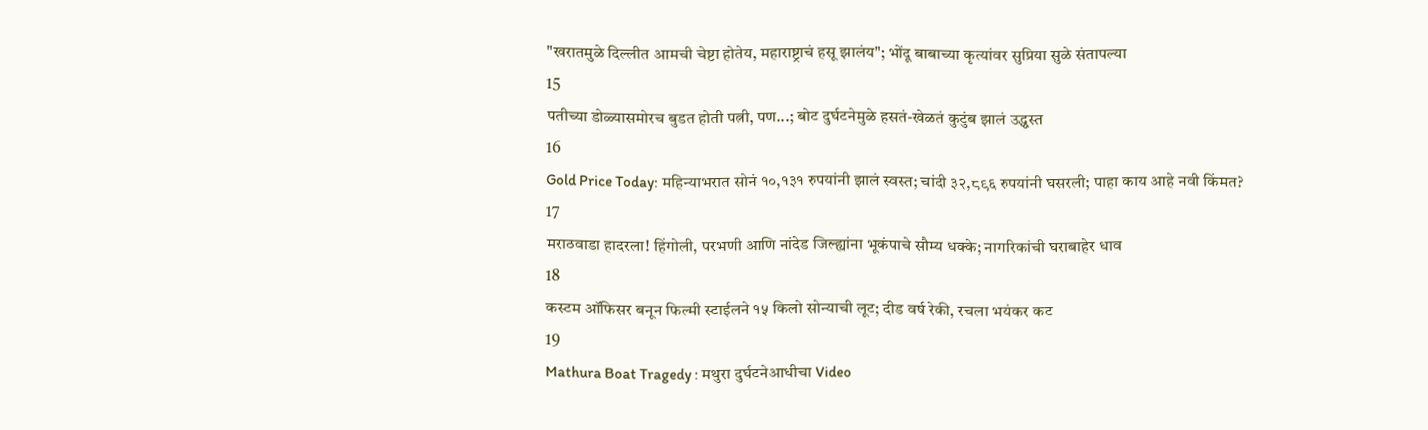"खरातमुळे दिल्लीत आमची चेष्टा होतेय, महाराष्ट्राचं हसू झालंय"; भोंदू बाबाच्या कृत्यांवर सुप्रिया सुळे संतापल्या
15
पतीच्या डोळ्यासमोरच बुडत होती पत्नी, पण...; बोट दुर्घटनेमुळे हसतं-खेळतं कुटुंब झालं उद्ध्वस्त
16
Gold Price Today: महिन्याभरात सोनं १०,१३१ रुपयांनी झालं स्वस्त; चांदी ३२,८९६ रुपयांनी घसरली; पाहा काय आहे नवी किंमत?
17
मराठवाडा हादरला! हिंगोली, परभणी आणि नांदेड जिल्ह्यांना भूकंपाचे सौम्य धक्के; नागरिकांची घराबाहेर धाव
18
कस्टम ऑफिसर बनून फिल्मी स्टाईलने १५ किलो सोन्याची लूट; दीड वर्ष रेकी, रचला भयंकर कट
19
Mathura Boat Tragedy : मथुरा दुर्घटनेआधीचा Video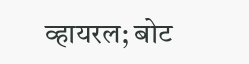व्हायरल; बोट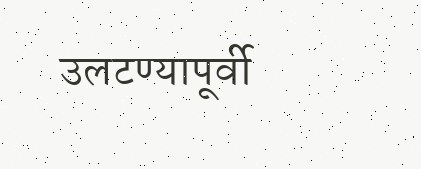उलटण्यापूर्वी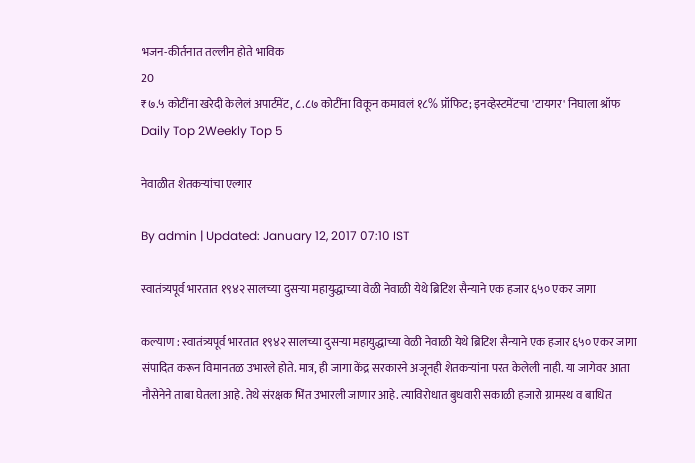भजन-कीर्तनात तल्लीन होते भाविक
20
₹७.५ कोटींना खरेदी केलेलं अपार्टमेंट, ८.८७ कोटींना विकून कमावलं १८% प्रॉफिट; इनव्हेस्टमेंटचा 'टायगर' निघाला श्रॉफ
Daily Top 2Weekly Top 5

नेवाळीत शेतकऱ्यांचा एल्गार

By admin | Updated: January 12, 2017 07:10 IST

स्वातंत्र्यपूर्व भारतात १९४२ सालच्या दुसऱ्या महायुद्धाच्या वेळी नेवाळी येथे ब्रिटिश सैन्याने एक हजार ६५० एकर जागा

कल्याण : स्वातंत्र्यपूर्व भारतात १९४२ सालच्या दुसऱ्या महायुद्धाच्या वेळी नेवाळी येथे ब्रिटिश सैन्याने एक हजार ६५० एकर जागा संपादित करून विमानतळ उभारले होते. मात्र, ही जागा केंद्र सरकारने अजूनही शेतकऱ्यांना परत केलेली नाही. या जागेवर आता नौसेनेने ताबा घेतला आहे. तेथे संरक्षक भिंत उभारली जाणार आहे. त्याविरोधात बुधवारी सकाळी हजारो ग्रामस्थ व बाधित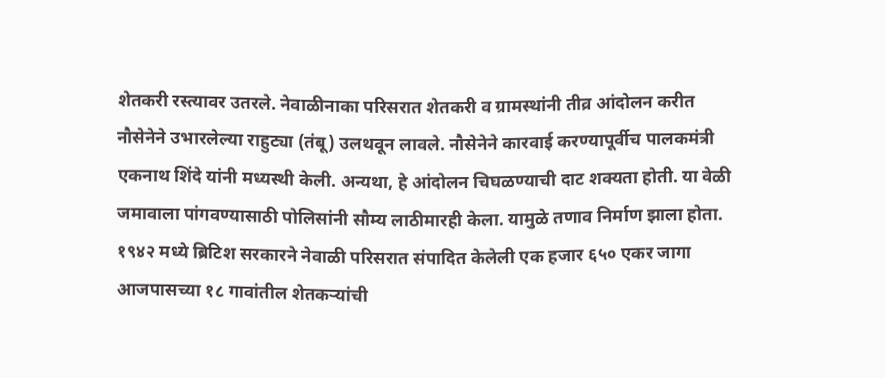शेतकरी रस्त्यावर उतरले. नेवाळीनाका परिसरात शेतकरी व ग्रामस्थांनी तीव्र आंदोलन करीत नौसेनेने उभारलेल्या राहुट्या (तंबू) उलथवून लावले. नौसेनेने कारवाई करण्यापूर्वीच पालकमंत्री एकनाथ शिंदे यांनी मध्यस्थी केली. अन्यथा, हे आंदोलन चिघळण्याची दाट शक्यता होती. या वेळी जमावाला पांगवण्यासाठी पोलिसांनी सौम्य लाठीमारही केला. यामुळे तणाव निर्माण झाला होता. १९४२ मध्ये ब्रिटिश सरकारने नेवाळी परिसरात संपादित केलेली एक हजार ६५० एकर जागा आजपासच्या १८ गावांतील शेतकऱ्यांची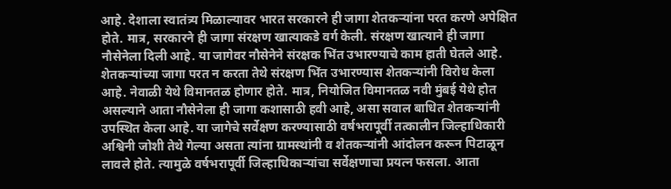आहे. देशाला स्वातंत्र्य मिळाल्यावर भारत सरकारने ही जागा शेतकऱ्यांना परत करणे अपेक्षित होते. मात्र, सरकारने ही जागा संरक्षण खात्याकडे वर्ग केली. संरक्षण खात्याने ही जागा नौसेनेला दिली आहे. या जागेवर नौसेनेने संरक्षक भिंत उभारण्याचे काम हाती घेतले आहे. शेतकऱ्यांच्या जागा परत न करता तेथे संरक्षण भिंत उभारण्यास शेतकऱ्यांनी विरोध केला आहे. नेवाळी येथे विमानतळ होणार होते. मात्र, नियोजित विमानतळ नवी मुंबई येथे होत असल्याने आता नौसेनेला ही जागा कशासाठी हवी आहे, असा सवाल बाधित शेतकऱ्यांनी उपस्थित केला आहे. या जागेचे सर्वेक्षण करण्यासाठी वर्षभरापूर्वी तत्कालीन जिल्हाधिकारी अश्विनी जोशी तेथे गेल्या असता त्यांना ग्रामस्थांनी व शेतकऱ्यांनी आंदोलन करून पिटाळून लावले होते. त्यामुळे वर्षभरापूर्वी जिल्हाधिकाऱ्यांचा सर्वेक्षणाचा प्रयत्न फसला. आता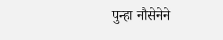पुन्हा नौसेनेने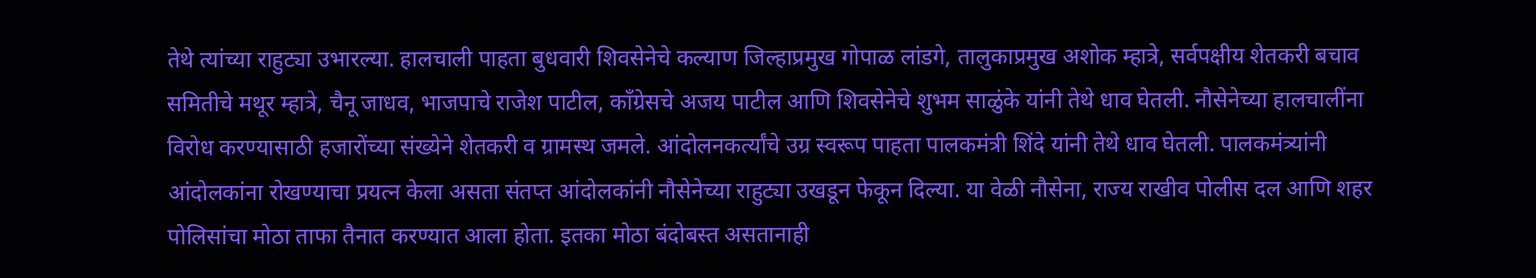तेथे त्यांच्या राहुट्या उभारल्या. हालचाली पाहता बुधवारी शिवसेनेचे कल्याण जिल्हाप्रमुख गोपाळ लांडगे, तालुकाप्रमुख अशोक म्हात्रे, सर्वपक्षीय शेतकरी बचाव समितीचे मथूर म्हात्रे, चैनू जाधव, भाजपाचे राजेश पाटील, काँग्रेसचे अजय पाटील आणि शिवसेनेचे शुभम साळुंके यांनी तेथे धाव घेतली. नौसेनेच्या हालचालींना विरोध करण्यासाठी हजारोंच्या संख्येने शेतकरी व ग्रामस्थ जमले. आंदोलनकर्त्यांचे उग्र स्वरूप पाहता पालकमंत्री शिंदे यांनी तेथे धाव घेतली. पालकमंत्र्यांनी आंदोलकांना रोखण्याचा प्रयत्न केला असता संतप्त आंदोलकांनी नौसेनेच्या राहुट्या उखडून फेकून दिल्या. या वेळी नौसेना, राज्य राखीव पोलीस दल आणि शहर पोलिसांचा मोठा ताफा तैनात करण्यात आला होता. इतका मोठा बंदोबस्त असतानाही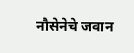नौसेनेचे जवान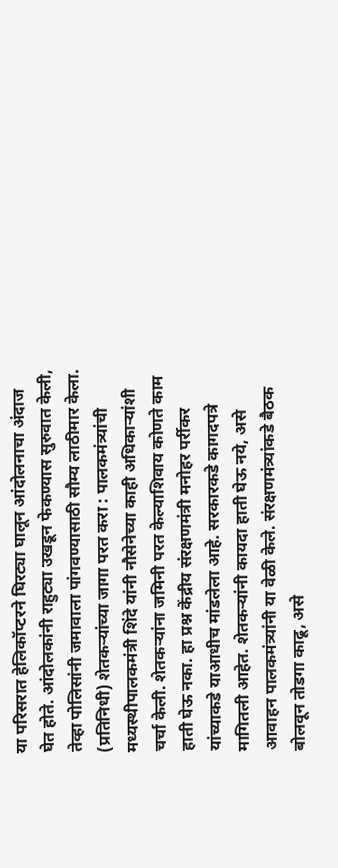या परिसरात हेलिकॉप्टरने घिरट्या घालून आंदोलनाचा अंदाज घेत होते. आंदोलकांनी राहुट्या उखडून फेकण्यास सुरुवात केली, तेव्हा पोलिसांनी जमावाला पांगवण्यासाठी सौम्य लाठीमार केला. (प्रतिनिधी) शेतकऱ्यांच्या जागा परत करा : पालकमंत्र्यांची मध्यस्थीपालकमंत्री शिंदे यांनी नौसेनेच्या काही अधिकाऱ्यांशी चर्चा केली. शेतकऱ्यांना जमिनी परत केल्याशिवाय कोणते काम हाती घेऊ नका. हा प्रश्न केंद्रीय संरक्षणमंत्री मनोहर पर्रीकर यांच्याकडे याआधीच मांडलेला आहे. सरकारकडे कागदपत्रे मागितली आहेत. शेतकऱ्यांनी कायदा हाती घेऊ नये, असे आवाहन पालकमंत्र्यांनी या वेळी केले. संरक्षणमंत्र्यांकडे बैठक बोलवून तोडगा काढू, असे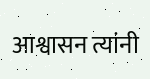आश्वासन त्यांनी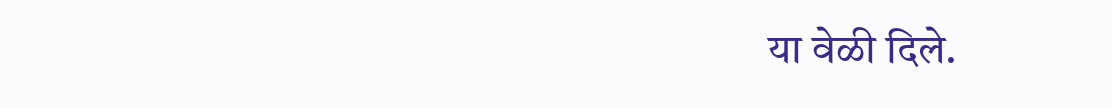या वेळी दिले.